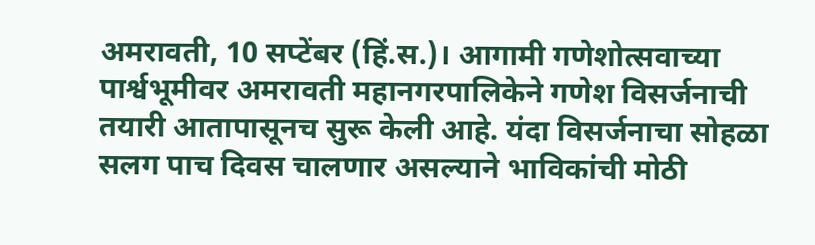अमरावती, 10 सप्टेंबर (हिं.स.)। आगामी गणेशोत्सवाच्या पार्श्वभूमीवर अमरावती महानगरपालिकेने गणेश विसर्जनाची तयारी आतापासूनच सुरू केली आहे. यंदा विसर्जनाचा सोहळा सलग पाच दिवस चालणार असल्याने भाविकांची मोठी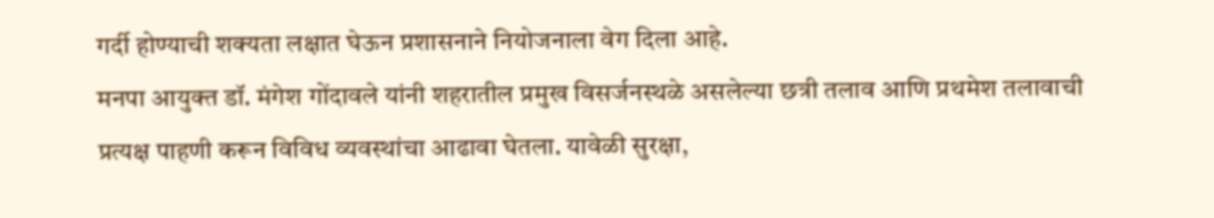गर्दी होण्याची शक्यता लक्षात घेऊन प्रशासनाने नियोजनाला वेग दिला आहे.
मनपा आयुक्त डॉ. मंगेश गोंदावले यांनी शहरातील प्रमुख विसर्जनस्थळे असलेल्या छत्री तलाव आणि प्रथमेश तलावाची प्रत्यक्ष पाहणी करून विविध व्यवस्थांचा आढावा घेतला. यावेळी सुरक्षा,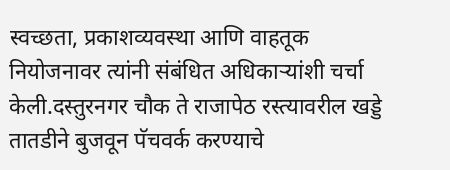स्वच्छता, प्रकाशव्यवस्था आणि वाहतूक नियोजनावर त्यांनी संबंधित अधिकाऱ्यांशी चर्चा केली.दस्तुरनगर चौक ते राजापेठ रस्त्यावरील खड्डे तातडीने बुजवून पॅचवर्क करण्याचे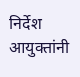निर्देश आयुक्तांनी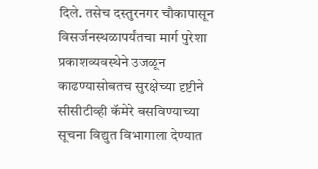दिले. तसेच दस्तुरनगर चौकापासून विसर्जनस्थळापर्यंतचा मार्ग पुरेशा प्रकाशव्यवस्थेने उजळून काढण्यासोबतच सुरक्षेच्या दृष्टीने सीसीटीव्ही कॅमेरे बसविण्याच्या सूचना विद्युत विभागाला देण्यात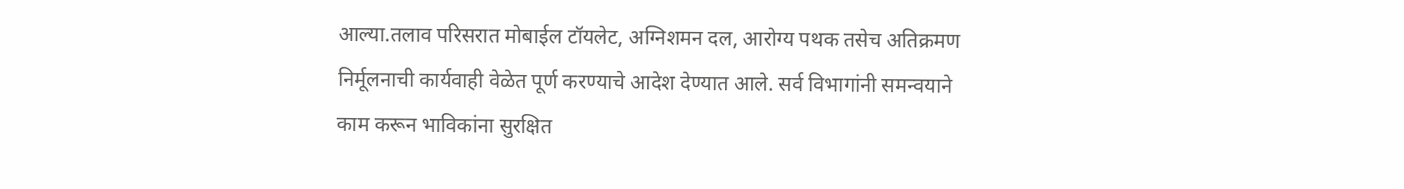आल्या.तलाव परिसरात मोबाईल टॉयलेट, अग्निशमन दल, आरोग्य पथक तसेच अतिक्रमण निर्मूलनाची कार्यवाही वेळेत पूर्ण करण्याचे आदेश देण्यात आले. सर्व विभागांनी समन्वयाने काम करून भाविकांना सुरक्षित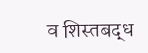व शिस्तबद्ध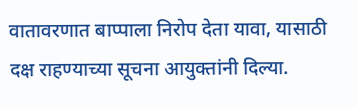वातावरणात बाप्पाला निरोप देता यावा, यासाठी दक्ष राहण्याच्या सूचना आयुक्तांनी दिल्या.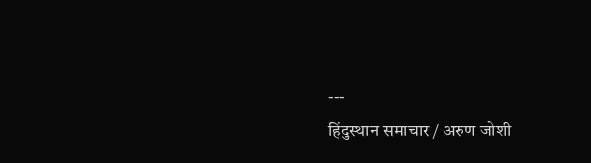---
हिंदुस्थान समाचार / अरुण जोशी